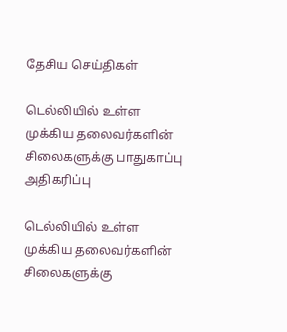தேசிய செய்திகள்

டெல்லியில் உள்ள முக்கிய தலைவர்களின் சிலைகளுக்கு பாதுகாப்பு அதிகரிப்பு

டெல்லியில் உள்ள முக்கிய தலைவர்களின் சிலைகளுக்கு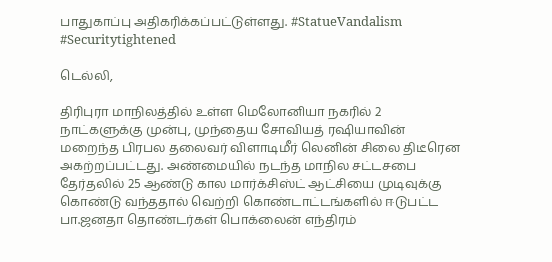பாதுகாப்பு அதிகரிக்கப்பட்டுள்ளது. #StatueVandalism #Securitytightened

டெல்லி,

திரிபுரா மாநிலத்தில் உள்ள மெலோனியா நகரில் 2 நாட்களுக்கு முன்பு, முந்தைய சோவியத் ரஷியாவின் மறைந்த பிரபல தலைவர் விளாடிமீர் லெனின் சிலை திடீரென அகற்றப்பட்டது. அண்மையில் நடந்த மாநில சட்டசபை தேர்தலில் 25 ஆண்டு கால மார்க்சிஸ்ட் ஆட்சியை முடிவுக்கு கொண்டு வந்ததால் வெற்றி கொண்டாட்டங்களில் ஈடுபட்ட பா.ஜனதா தொண்டர்கள் பொக்லைன் எந்திரம்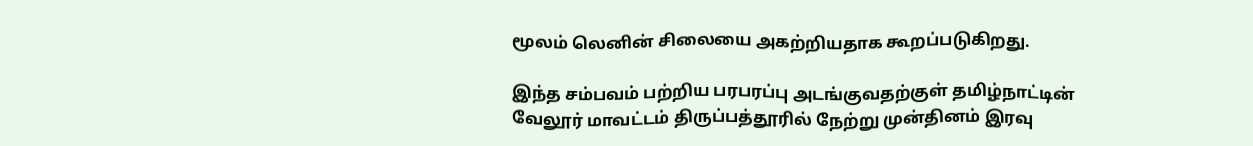மூலம் லெனின் சிலையை அகற்றியதாக கூறப்படுகிறது.

இந்த சம்பவம் பற்றிய பரபரப்பு அடங்குவதற்குள் தமிழ்நாட்டின் வேலூர் மாவட்டம் திருப்பத்தூரில் நேற்று முன்தினம் இரவு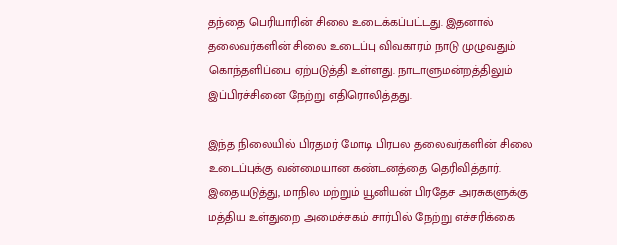தந்தை பெரியாரின் சிலை உடைக்கப்பட்டது. இதனால் தலைவர்களின் சிலை உடைப்பு விவகாரம் நாடு முழுவதும் கொந்தளிப்பை ஏற்படுத்தி உள்ளது. நாடாளுமன்றத்திலும் இப்பிரச்சினை நேற்று எதிரொலித்தது.

இந்த நிலையில் பிரதமர் மோடி பிரபல தலைவர்களின் சிலை உடைப்புக்கு வன்மையான கண்டனத்தை தெரிவித்தார். இதையடுத்து, மாநில மற்றும் யூனியன் பிரதேச அரசுகளுக்கு மத்திய உள்துறை அமைச்சகம் சார்பில் நேற்று எச்சரிக்கை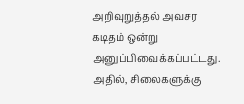அறிவுறுத்தல் அவசர கடிதம் ஒன்று அனுப்பிவைக்கப்பட்டது. அதில், சிலைகளுக்கு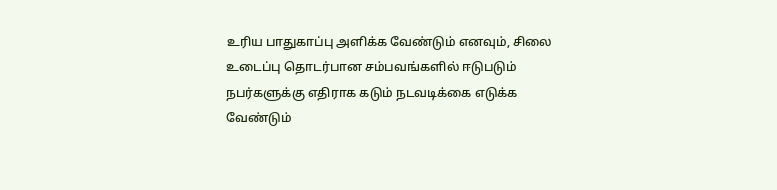உரிய பாதுகாப்பு அளிக்க வேண்டும் எனவும், சிலை உடைப்பு தொடர்பான சம்பவங்களில் ஈடுபடும் நபர்களுக்கு எதிராக கடும் நடவடிக்கை எடுக்க வேண்டும்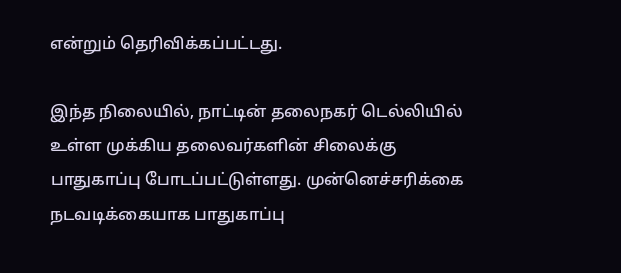என்றும் தெரிவிக்கப்பட்டது.

இந்த நிலையில், நாட்டின் தலைநகர் டெல்லியில் உள்ள முக்கிய தலைவர்களின் சிலைக்கு பாதுகாப்பு போடப்பட்டுள்ளது. முன்னெச்சரிக்கை நடவடிக்கையாக பாதுகாப்பு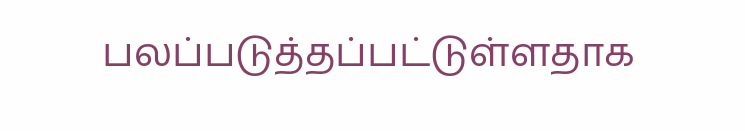பலப்படுத்தப்பட்டுள்ளதாக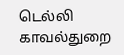டெல்லி காவல்துறை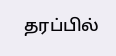தரப்பில்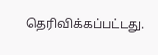தெரிவிக்கப்பட்டது.